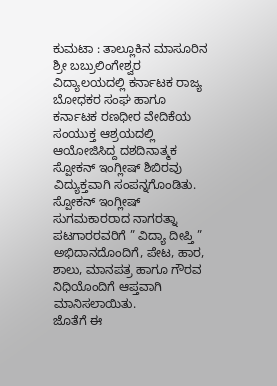ಕುಮಟಾ : ತಾಲ್ಲೂಕಿನ ಮಾಸೂರಿನ ಶ್ರೀ ಬಬ್ರುಲಿಂಗೇಶ್ವರ ವಿದ್ಯಾಲಯದಲ್ಲಿ ಕರ್ನಾಟಕ ರಾಜ್ಯ ಬೋಧಕರ ಸಂಘ ಹಾಗೂ ಕರ್ನಾಟಕ ರಣಧೀರ ವೇದಿಕೆಯ ಸಂಯುಕ್ತ ಆಶ್ರಯದಲ್ಲಿ ಆಯೋಜಿಸಿದ್ದ ದಶದಿನಾತ್ಮಕ ಸ್ಪೋಕನ್ ಇಂಗ್ಲೀಷ್ ಶಿಬಿರವು ವಿದ್ಯುಕ್ತವಾಗಿ ಸಂಪನ್ನಗೊಂಡಿತು.
ಸ್ಪೋಕನ್ ಇಂಗ್ಲೀಷ್ ಸುಗಮಕಾರರಾದ ನಾಗರತ್ನಾ ಪಟಗಾರರವರಿಗೆ ” ವಿದ್ಯಾ ದೀಪ್ತಿ ” ಅಭಿದಾನದೊಂದಿಗೆ, ಪೇಟ, ಹಾರ, ಶಾಲು, ಮಾನಪತ್ರ ಹಾಗೂ ಗೌರವ ನಿಧಿಯೊಂದಿಗೆ ಆಪ್ತವಾಗಿ ಮಾನಿಸಲಾಯಿತು.
ಜೊತೆಗೆ ಈ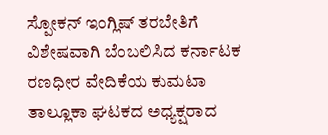ಸ್ಪೋಕನ್ ಇಂಗ್ಲಿಷ್ ತರಬೇತಿಗೆ ವಿಶೇಷವಾಗಿ ಬೆಂಬಲಿಸಿದ ಕರ್ನಾಟಕ ರಣಧೀರ ವೇದಿಕೆಯ ಕುಮಟಾ ತಾಲ್ಲೂಕಾ ಘಟಕದ ಅಧ್ಯಕ್ಷರಾದ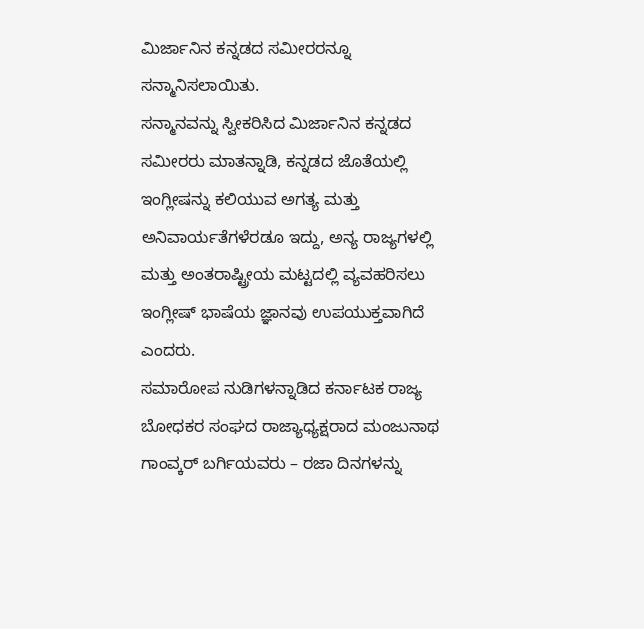ಮಿರ್ಜಾನಿನ ಕನ್ನಡದ ಸಮೀರರನ್ನೂ ಸನ್ಮಾನಿಸಲಾಯಿತು.
ಸನ್ಮಾನವನ್ನು ಸ್ವೀಕರಿಸಿದ ಮಿರ್ಜಾನಿನ ಕನ್ನಡದ ಸಮೀರರು ಮಾತನ್ನಾಡಿ, ಕನ್ನಡದ ಜೊತೆಯಲ್ಲಿ ಇಂಗ್ಲೀಷನ್ನು ಕಲಿಯುವ ಅಗತ್ಯ ಮತ್ತು ಅನಿವಾರ್ಯತೆಗಳೆರಡೂ ಇದ್ದು, ಅನ್ಯ ರಾಜ್ಯಗಳಲ್ಲಿ ಮತ್ತು ಅಂತರಾಷ್ಟ್ರೀಯ ಮಟ್ಟದಲ್ಲಿ ವ್ಯವಹರಿಸಲು ಇಂಗ್ಲೀಷ್ ಭಾಷೆಯ ಜ್ಞಾನವು ಉಪಯುಕ್ತವಾಗಿದೆ ಎಂದರು.
ಸಮಾರೋಪ ನುಡಿಗಳನ್ನಾಡಿದ ಕರ್ನಾಟಕ ರಾಜ್ಯ ಬೋಧಕರ ಸಂಘದ ರಾಜ್ಯಾಧ್ಯಕ್ಷರಾದ ಮಂಜುನಾಥ ಗಾಂವ್ಕರ್ ಬರ್ಗಿಯವರು – ರಜಾ ದಿನಗಳನ್ನು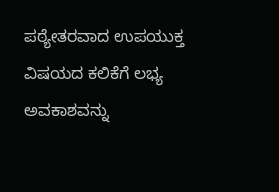ಪಠ್ಯೇತರವಾದ ಉಪಯುಕ್ತ ವಿಷಯದ ಕಲಿಕೆಗೆ ಲಭ್ಯ ಅವಕಾಶವನ್ನು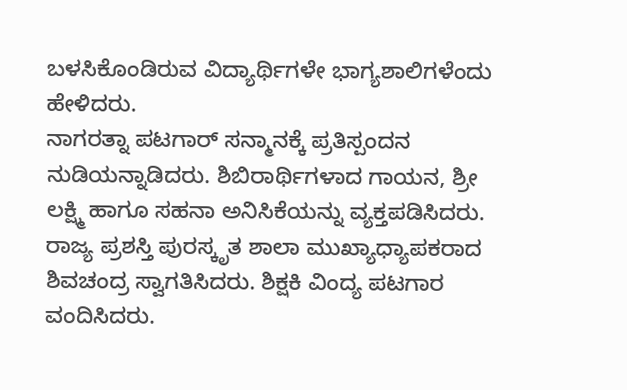ಬಳಸಿಕೊಂಡಿರುವ ವಿದ್ಯಾರ್ಥಿಗಳೇ ಭಾಗ್ಯಶಾಲಿಗಳೆಂದು ಹೇಳಿದರು.
ನಾಗರತ್ನಾ ಪಟಗಾರ್ ಸನ್ಮಾನಕ್ಕೆ ಪ್ರತಿಸ್ಪಂದನ ನುಡಿಯನ್ನಾಡಿದರು. ಶಿಬಿರಾರ್ಥಿಗಳಾದ ಗಾಯನ, ಶ್ರೀ ಲಕ್ಷ್ಮಿ ಹಾಗೂ ಸಹನಾ ಅನಿಸಿಕೆಯನ್ನು ವ್ಯಕ್ತಪಡಿಸಿದರು. ರಾಜ್ಯ ಪ್ರಶಸ್ತಿ ಪುರಸ್ಕೃತ ಶಾಲಾ ಮುಖ್ಯಾಧ್ಯಾಪಕರಾದ ಶಿವಚಂದ್ರ ಸ್ವಾಗತಿಸಿದರು. ಶಿಕ್ಷಕಿ ವಿಂದ್ಯ ಪಟಗಾರ ವಂದಿಸಿದರು.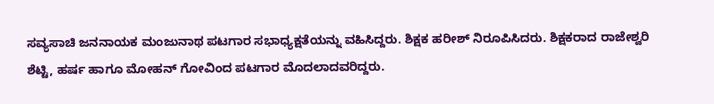ಸವ್ಯಸಾಚಿ ಜನನಾಯಕ ಮಂಜುನಾಥ ಪಟಗಾರ ಸಭಾಧ್ಯಕ್ಷತೆಯನ್ನು ವಹಿಸಿದ್ದರು. ಶಿಕ್ಷಕ ಹರೀಶ್ ನಿರೂಪಿಸಿದರು. ಶಿಕ್ಷಕರಾದ ರಾಜೇಶ್ವರಿ ಶೆಟ್ಟಿ, ಹರ್ಷ ಹಾಗೂ ಮೋಹನ್ ಗೋವಿಂದ ಪಟಗಾರ ಮೊದಲಾದವರಿದ್ದರು.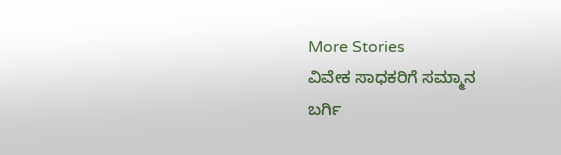More Stories
ವಿವೇಕ ಸಾಧಕರಿಗೆ ಸಮ್ಮಾನ
ಬರ್ಗಿ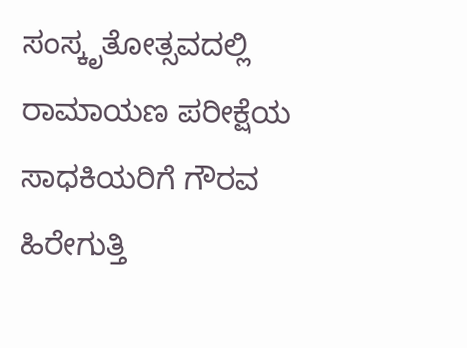ಸಂಸ್ಕೃತೋತ್ಸವದಲ್ಲಿ ರಾಮಾಯಣ ಪರೀಕ್ಷೆಯ ಸಾಧಕಿಯರಿಗೆ ಗೌರವ
ಹಿರೇಗುತ್ತಿ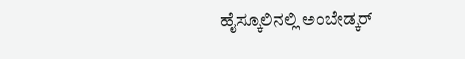ಹೈಸ್ಕೂಲಿನಲ್ಲಿ ಅಂಬೇಡ್ಕರ್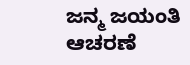ಜನ್ಮ ಜಯಂತಿ ಆಚರಣೆ